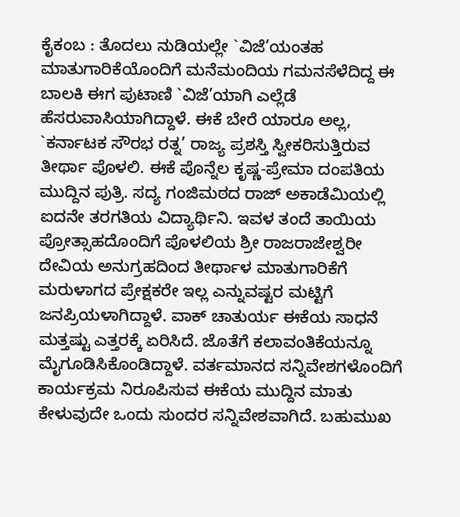ಕೈಕಂಬ : ತೊದಲು ನುಡಿಯಲ್ಲೇ `ವಿಜೆ’ಯಂತಹ ಮಾತುಗಾರಿಕೆಯೊಂದಿಗೆ ಮನೆಮಂದಿಯ ಗಮನಸೆಳೆದಿದ್ದ ಈ ಬಾಲಕಿ ಈಗ ಪುಟಾಣಿ `ವಿಜೆ’ಯಾಗಿ ಎಲ್ಲೆಡೆ ಹೆಸರುವಾಸಿಯಾಗಿದ್ದಾಳೆ. ಈಕೆ ಬೇರೆ ಯಾರೂ ಅಲ್ಲ, `ಕರ್ನಾಟಕ ಸೌರಭ ರತ್ನ’ ರಾಜ್ಯ ಪ್ರಶಸ್ತಿ ಸ್ವೀಕರಿಸುತ್ತಿರುವ ತೀರ್ಥಾ ಪೊಳಲಿ. ಈಕೆ ಪೊನ್ನೆಲ ಕೃಷ್ಣ-ಪ್ರೇಮಾ ದಂಪತಿಯ ಮುದ್ದಿನ ಪುತ್ರಿ. ಸದ್ಯ ಗಂಜಿಮಠದ ರಾಜ್ ಅಕಾಡೆಮಿಯಲ್ಲಿ ಐದನೇ ತರಗತಿಯ ವಿದ್ಯಾರ್ಥಿನಿ. ಇವಳ ತಂದೆ ತಾಯಿಯ ಪ್ರೋತ್ಸಾಹದೊಂದಿಗೆ ಪೊಳಲಿಯ ಶ್ರೀ ರಾಜರಾಜೇಶ್ವರೀ ದೇವಿಯ ಅನುಗ್ರಹದಿಂದ ತೀರ್ಥಾಳ ಮಾತುಗಾರಿಕೆಗೆ ಮರುಳಾಗದ ಪ್ರೇಕ್ಷಕರೇ ಇಲ್ಲ ಎನ್ನುವಷ್ಟರ ಮಟ್ಟಿಗೆ ಜನಪ್ರಿಯಳಾಗಿದ್ದಾಳೆ. ವಾಕ್ ಚಾತುರ್ಯ ಈಕೆಯ ಸಾಧನೆ ಮತ್ತಷ್ಟು ಎತ್ತರಕ್ಕೆ ಏರಿಸಿದೆ. ಜೊತೆಗೆ ಕಲಾವಂತಿಕೆಯನ್ನೂ ಮೈಗೂಡಿಸಿಕೊಂಡಿದ್ದಾಳೆ. ವರ್ತಮಾನದ ಸನ್ನಿವೇಶಗಳೊಂದಿಗೆ ಕಾರ್ಯಕ್ರಮ ನಿರೂಪಿಸುವ ಈಕೆಯ ಮುದ್ದಿನ ಮಾತು ಕೇಳುವುದೇ ಒಂದು ಸುಂದರ ಸನ್ನಿವೇಶವಾಗಿದೆ. ಬಹುಮುಖ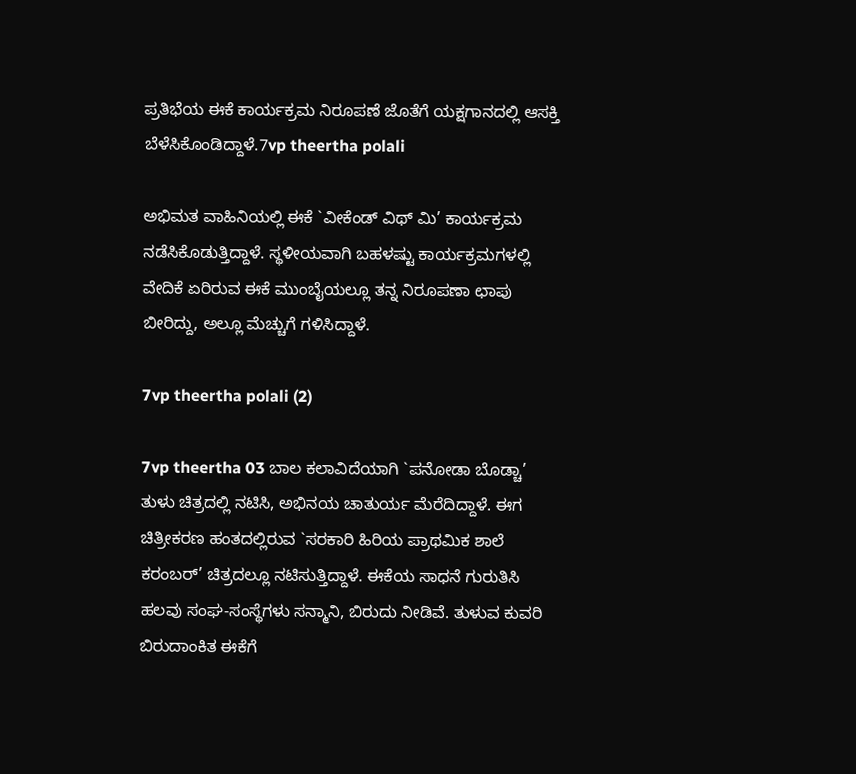ಪ್ರತಿಭೆಯ ಈಕೆ ಕಾರ್ಯಕ್ರಮ ನಿರೂಪಣೆ ಜೊತೆಗೆ ಯಕ್ಷಗಾನದಲ್ಲಿ ಆಸಕ್ತಿ ಬೆಳೆಸಿಕೊಂಡಿದ್ದಾಳೆ.7vp theertha polali

ಅಭಿಮತ ವಾಹಿನಿಯಲ್ಲಿ ಈಕೆ `ವೀಕೆಂಡ್ ವಿಥ್ ಮಿ’ ಕಾರ್ಯಕ್ರಮ ನಡೆಸಿಕೊಡುತ್ತಿದ್ದಾಳೆ. ಸ್ಥಳೀಯವಾಗಿ ಬಹಳಷ್ಟು ಕಾರ್ಯಕ್ರಮಗಳಲ್ಲಿ ವೇದಿಕೆ ಏರಿರುವ ಈಕೆ ಮುಂಬೈಯಲ್ಲೂ ತನ್ನ ನಿರೂಪಣಾ ಛಾಪು ಬೀರಿದ್ದು, ಅಲ್ಲೂ ಮೆಚ್ಚುಗೆ ಗಳಿಸಿದ್ದಾಳೆ.

7vp theertha polali (2)

7vp theertha 03 ಬಾಲ ಕಲಾವಿದೆಯಾಗಿ `ಪನೋಡಾ ಬೊಡ್ಚಾ’ ತುಳು ಚಿತ್ರದಲ್ಲಿ ನಟಿಸಿ, ಅಭಿನಯ ಚಾತುರ್ಯ ಮೆರೆದಿದ್ದಾಳೆ. ಈಗ ಚಿತ್ರೀಕರಣ ಹಂತದಲ್ಲಿರುವ `ಸರಕಾರಿ ಹಿರಿಯ ಪ್ರಾಥಮಿಕ ಶಾಲೆ ಕರಂಬರ್’ ಚಿತ್ರದಲ್ಲೂ ನಟಿಸುತ್ತಿದ್ದಾಳೆ. ಈಕೆಯ ಸಾಧನೆ ಗುರುತಿಸಿ ಹಲವು ಸಂಘ-ಸಂಸ್ಥೆಗಳು ಸನ್ಮಾನಿ, ಬಿರುದು ನೀಡಿವೆ. ತುಳುವ ಕುವರಿ ಬಿರುದಾಂಕಿತ ಈಕೆಗೆ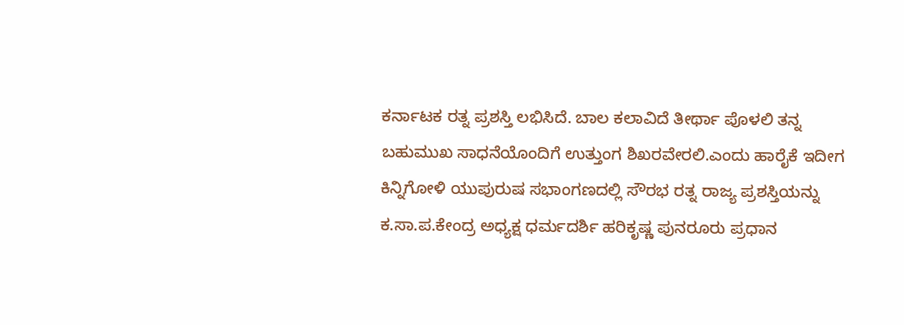ಕರ್ನಾಟಕ ರತ್ನ ಪ್ರಶಸ್ತಿ ಲಭಿಸಿದೆ. ಬಾಲ ಕಲಾವಿದೆ ತೀರ್ಥಾ ಪೊಳಲಿ ತನ್ನ ಬಹುಮುಖ ಸಾಧನೆಯೊಂದಿಗೆ ಉತ್ತುಂಗ ಶಿಖರವೇರಲಿ.ಎಂದು ಹಾರೈಕೆ ಇದೀಗ ಕಿನ್ನಿಗೋಳಿ ಯುಪುರುಷ ಸಭಾಂಗಣದಲ್ಲಿ ಸೌರಭ ರತ್ನ ರಾಜ್ಯ ಪ್ರಶಸ್ತಿಯನ್ನು ಕ.ಸಾ.ಪ.ಕೇಂದ್ರ ಅಧ್ಯಕ್ಷ ಧರ್ಮದರ್ಶಿ ಹರಿಕೃಷ್ಣ ಪುನರೂರು ಪ್ರಧಾನ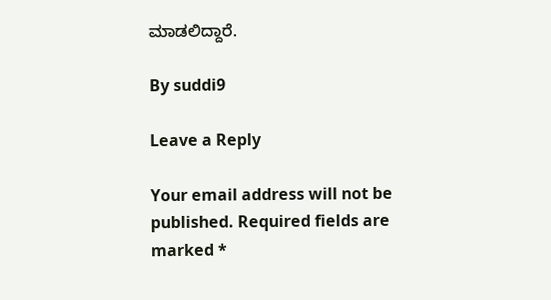ಮಾಡಲಿದ್ದಾರೆ.

By suddi9

Leave a Reply

Your email address will not be published. Required fields are marked *